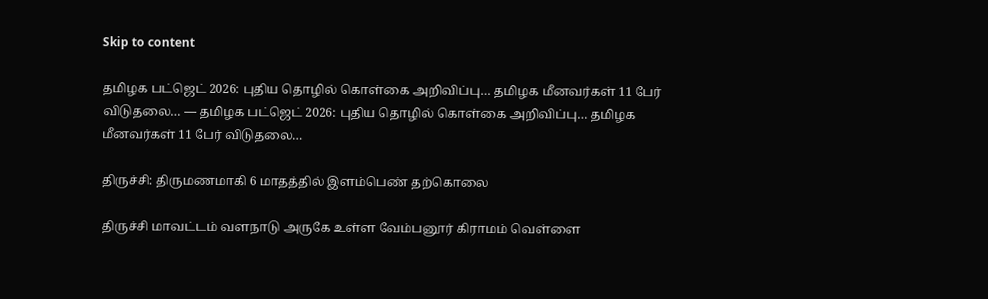Skip to content

தமிழக பட்ஜெட் 2026: புதிய தொழில் கொள்கை அறிவிப்பு… தமிழக மீனவர்கள் 11 பேர் விடுதலை… — தமிழக பட்ஜெட் 2026: புதிய தொழில் கொள்கை அறிவிப்பு… தமிழக மீனவர்கள் 11 பேர் விடுதலை…

திருச்சி: திருமணமாகி 6 மாதத்தில் இளம்பெண் தற்கொலை

திருச்சி மாவட்டம் வளநாடு அருகே உள்ள வேம்பனூர் கிராமம் வெள்ளை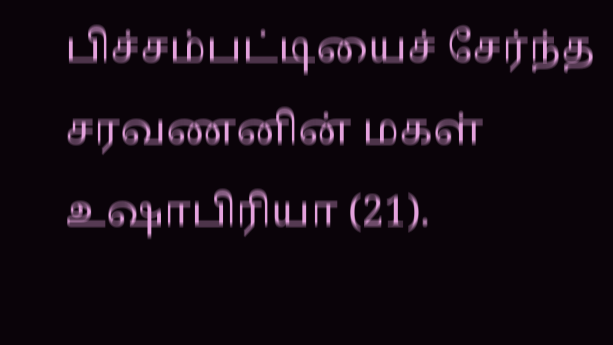பிச்சம்பட்டியைச் சேர்ந்த சரவணனின் மகள் உஷாபிரியா (21).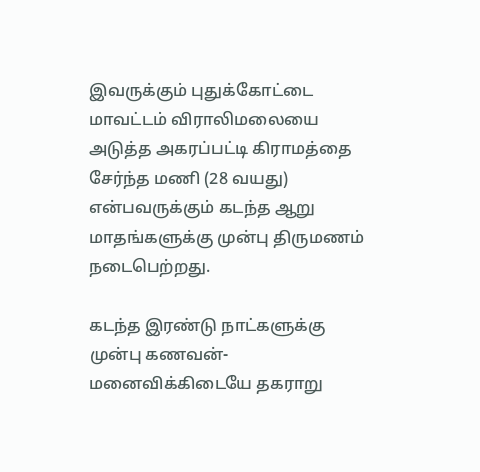இவருக்கும் புதுக்கோட்டை மாவட்டம் விராலிமலையை அடுத்த அகரப்பட்டி கிராமத்தை சேர்ந்த மணி (28 வயது) என்பவருக்கும் கடந்த ஆறு மாதங்களுக்கு முன்பு திருமணம் நடைபெற்றது.

கடந்த இரண்டு நாட்களுக்கு முன்பு கணவன்-மனைவிக்கிடையே தகராறு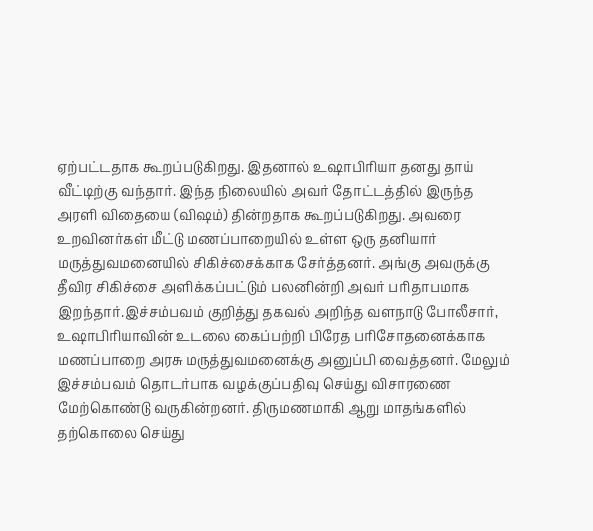ஏற்பட்டதாக கூறப்படுகிறது. இதனால் உஷாபிரியா தனது தாய் வீட்டிற்கு வந்தார். இந்த நிலையில் அவர் தோட்டத்தில் இருந்த அரளி விதையை (விஷம்) தின்றதாக கூறப்படுகிறது. அவரை உறவினர்கள் மீட்டு மணப்பாறையில் உள்ள ஒரு தனியார் மருத்துவமனையில் சிகிச்சைக்காக சேர்த்தனர். அங்கு அவருக்கு தீவிர சிகிச்சை அளிக்கப்பட்டும் பலனின்றி அவர் பரிதாபமாக இறந்தார்.இச்சம்பவம் குறித்து தகவல் அறிந்த வளநாடு போலீசார், உஷாபிரியாவின் உடலை கைப்பற்றி பிரேத பரிசோதனைக்காக மணப்பாறை அரசு மருத்துவமனைக்கு அனுப்பி வைத்தனர். மேலும் இச்சம்பவம் தொடர்பாக வழக்குப்பதிவு செய்து விசாரணை மேற்கொண்டு வருகின்றனர். திருமணமாகி ஆறு மாதங்களில் தற்கொலை செய்து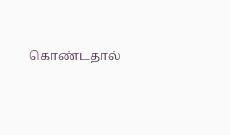கொண்டதால்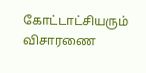கோட்டாட்சியரும் விசாரணை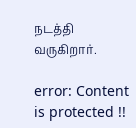நடத்தி வருகிறார்.

error: Content is protected !!